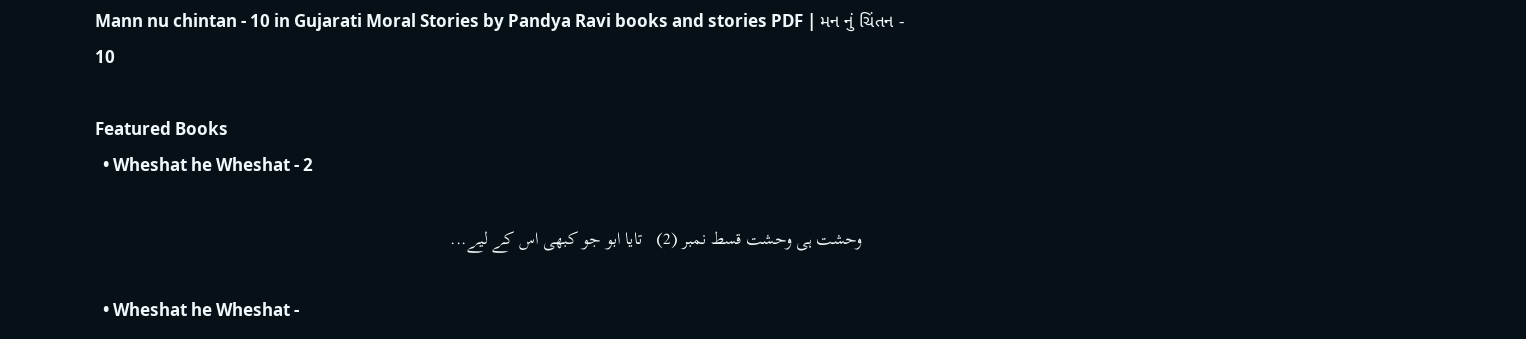Mann nu chintan - 10 in Gujarati Moral Stories by Pandya Ravi books and stories PDF | મન નું ચિંતન - 10

Featured Books
  • Wheshat he Wheshat - 2

         وحشت ہی وحشت قسط نمبر (2)   تایا ابو جو کبھی اس کے لیے...

  • Wheshat he Wheshat -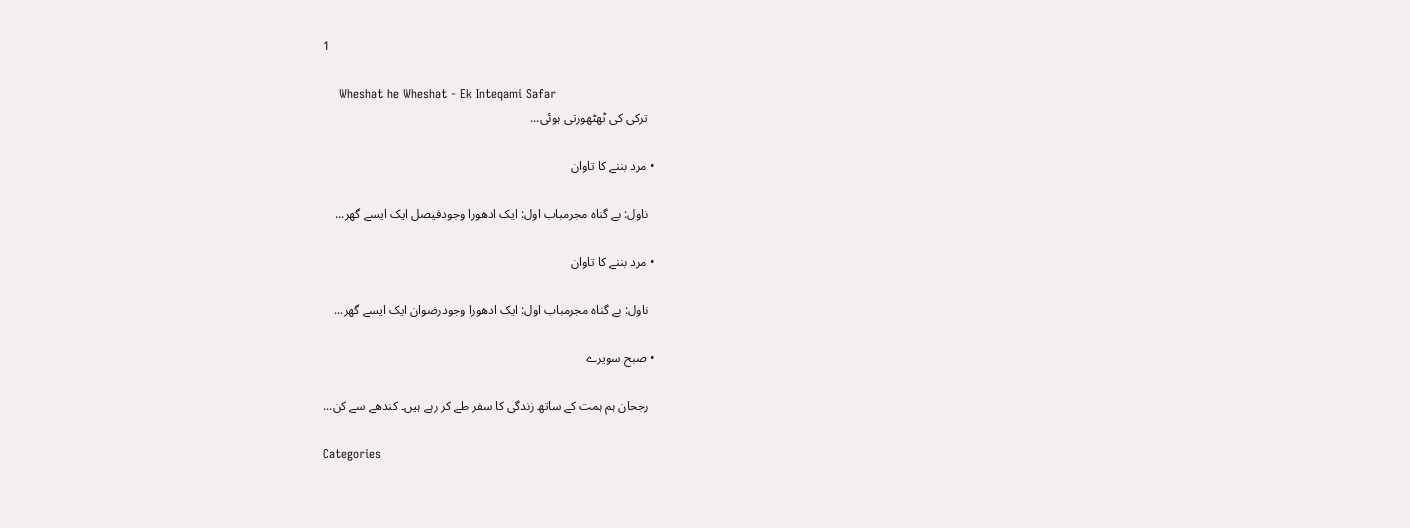1

    Wheshat he Wheshat - Ek Inteqami Safar
    ترکی کی ٹھٹھورتی ہوئی...

  • مرد بننے کا تاوان

    ناول: بے گناہ مجرمباب اول: ایک ادھورا وجودفیصل ایک ایسے گھر...

  • مرد بننے کا تاوان

    ناول: بے گناہ مجرمباب اول: ایک ادھورا وجودرضوان ایک ایسے گھر...

  • صبح سویرے

    رجحان ہم ہمت کے ساتھ زندگی کا سفر طے کر رہے ہیں۔ کندھے سے کن...

Categories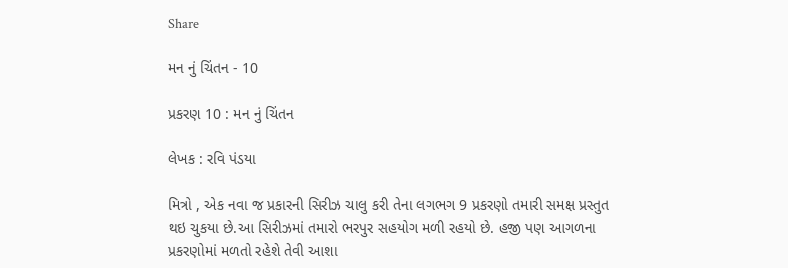Share

મન નું ચિંતન - 10

પ્રકરણ 10 : મન નું ચિંતન

લેખક : રવિ પંડયા

મિત્રો , એક નવા જ પ્રકારની સિરીઝ ચાલુ કરી તેના લગભગ 9 પ્રકરણો તમારી સમક્ષ પ્રસ્તુત થઇ ચુકયા છે.આ સિરીઝમાં તમારો ભરપુર સહયોગ મળી રહયો છે. હજી પણ આગળના પ્રકરણોમાં મળતો રહેશે તેવી આશા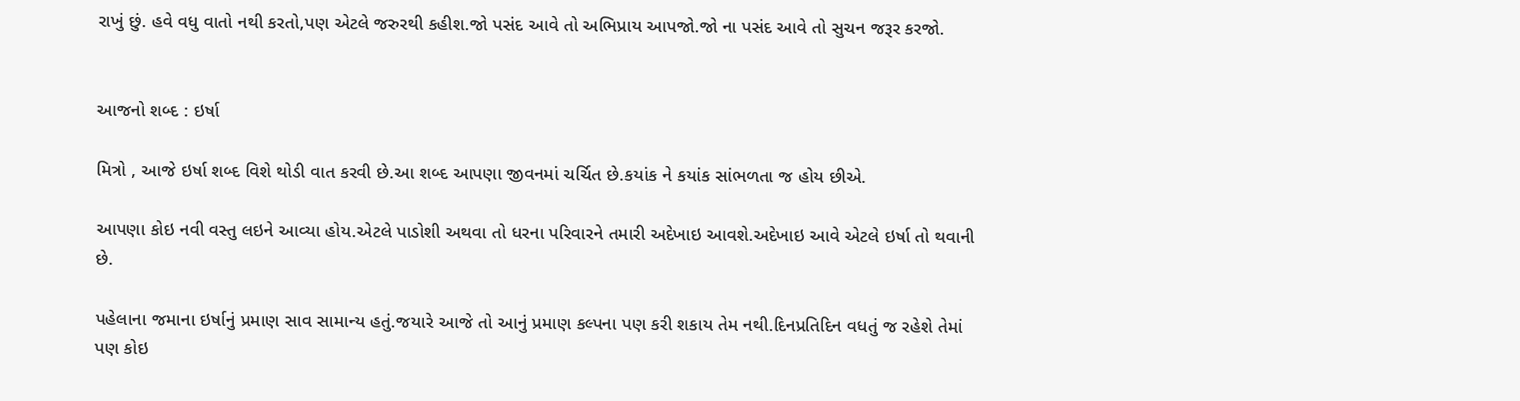રાખું છું. હવે વધુ વાતો નથી કરતો,પણ એટલે જરુરથી કહીશ.જો પસંદ આવે તો અભિપ્રાય આપજો.જો ના પસંદ આવે તો સુચન જરૂર કરજો.


આજનો શબ્દ : ઇર્ષા

મિત્રો , આજે ઇર્ષા શબ્દ વિશે થોડી વાત કરવી છે.આ શબ્દ આપણા જીવનમાં ચર્ચિત છે.કયાંક ને કયાંક સાંભળતા જ હોય છીએ.

આપણા કોઇ નવી વસ્તુ લઇને આવ્યા હોય.એટલે પાડોશી અથવા તો ધરના પરિવારને તમારી અદેખાઇ આવશે.અદેખાઇ આવે એટલે ઇર્ષા તો થવાની છે.

પહેલાના જમાના ઇર્ષાનું પ્રમાણ સાવ સામાન્ય હતું.જયારે આજે તો આનું પ્રમાણ કલ્પના પણ કરી શકાય તેમ નથી.દિનપ્રતિદિન વધતું જ રહેશે તેમાં પણ કોઇ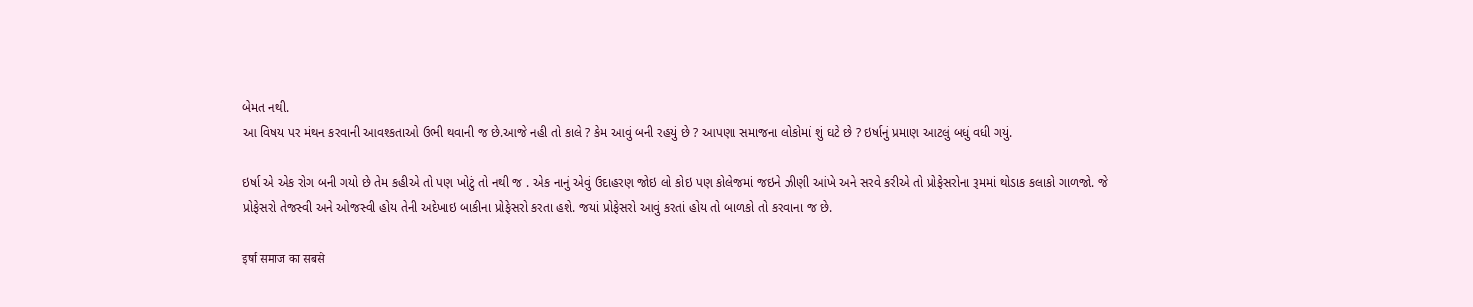બેમત નથી.
આ વિષય પર મંથન કરવાની આવશ્કતાઓ ઉભી થવાની જ છે.આજે નહી તો કાલે ? કેમ આવું બની રહયું છે ? આપણા સમાજના લોકોમાં શું ઘટે છે ? ઇર્ષાનું પ્રમાણ આટલું બધું વધી ગયું.

ઇર્ષા એ એક રોગ બની ગયો છે તેમ કહીએ તો પણ ખોટું તો નથી જ . એક નાનું એવું ઉદાહરણ જોઇ લો કોઇ પણ કોલેજમાં જઇને ઝીણી આંખે અને સરવે કરીએ તો પ્રોફેસરોના રૂમમાં થોડાક કલાકો ગાળજો. જે પ્રોફેસરો તેજસ્વી અને ઓજસ્વી હોય તેની અદેખાઇ બાકીના પ્રોફેસરો કરતા હશે. જયાં પ્રોફેસરો આવું કરતાં હોય તો બાળકો તો કરવાના જ છે.

इर्षा समाज का सबसे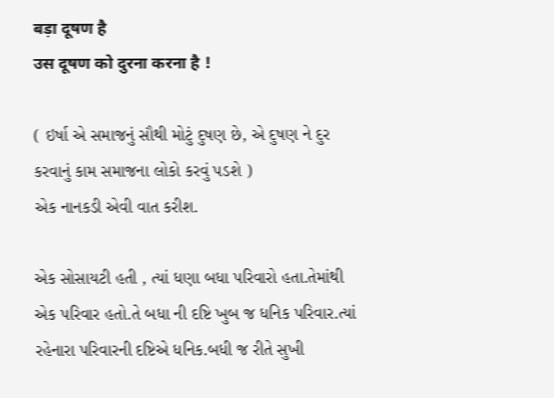बड़ा दूषण है
उस दूषण को दुरना करना है !

( ઇર્ષા એ સમાજનું સૌથી મોટું દુષણ છે, એ દુષણ ને દુર કરવાનું કામ સમાજના લોકો કરવું પડશે )
એક નાનકડી એવી વાત કરીશ.

એક સોસાયટી હતી , ત્યાં ધણા બધા પરિવારો હતા.તેમાંથી એક પરિવાર હતો.તે બધા ની દષ્ટિ ખુબ જ ધનિક પરિવાર.ત્યાં રહેનારા પરિવારની દષ્ટિએ ધનિક.બધી જ રીતે સુખી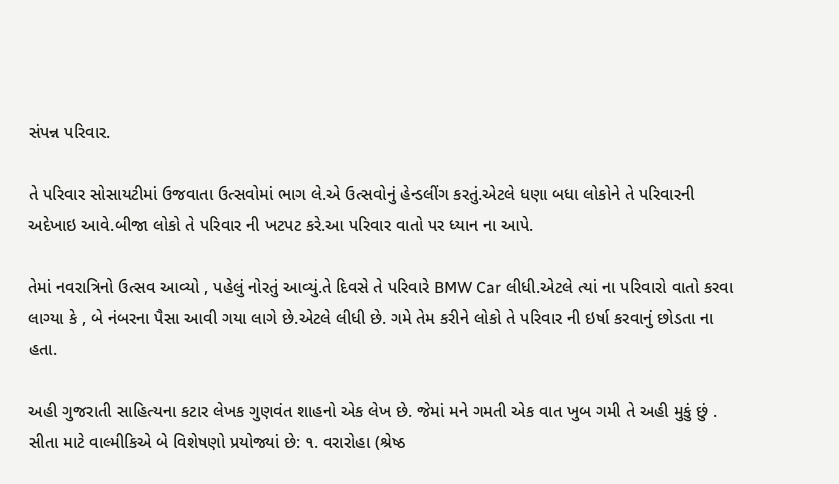સંપન્ન પરિવાર.

તે પરિવાર સોસાયટીમાં ઉજવાતા ઉત્સવોમાં ભાગ લે.એ ઉત્સવોનું હેન્ડલીંગ કરતું.એટલે ધણા બધા લોકોને તે પરિવારની અદેખાઇ આવે.બીજા લોકો તે પરિવાર ની ખટપટ કરે.આ પરિવાર વાતો પર ધ્યાન ના આપે.

તેમાં નવરાત્રિનો ઉત્સવ આવ્યો , પહેલું નોરતું આવ્યું.તે દિવસે તે પરિવારે BMW Car લીધી.એટલે ત્યાં ના પરિવારો વાતો કરવા લાગ્યા કે , બે નંબરના પૈસા આવી ગયા લાગે છે.એટલે લીધી છે. ગમે તેમ કરીને લોકો તે પરિવાર ની ઇર્ષા કરવાનું છોડતા ના હતા.

અહી ગુજરાતી સાહિત્યના કટાર લેખક ગુણવંત શાહનો એક લેખ છે. જેમાં મને ગમતી એક વાત ખુબ ગમી તે અહી મુકું છું . સીતા માટે વાલ્મીકિએ બે વિશેષણો પ્રયોજ્યાં છે: ૧. વરારોહા (શ્રેષ્ઠ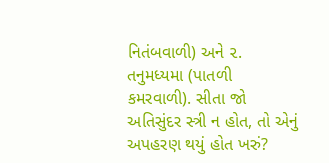નિતંબવાળી) અને ૨. તનુમધ્યમા (પાતળી કમરવાળી). સીતા જો અતિસુંદર સ્ત્રી ન હોત, તો એનું અપહરણ થયું હોત ખરું?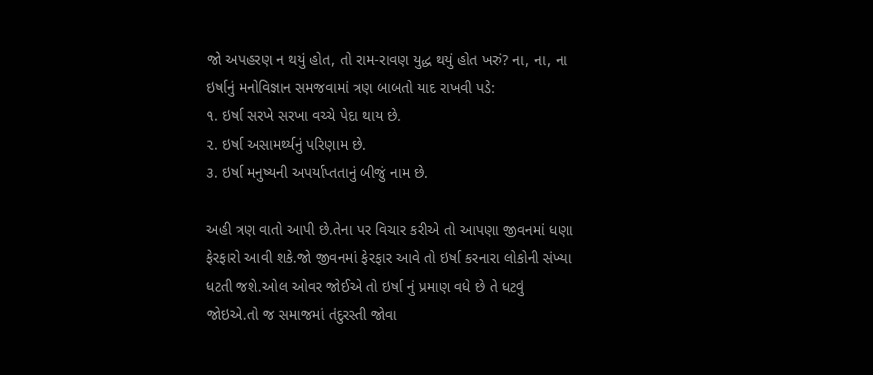જો અપહરણ ન થયું હોત, તો રામ-રાવણ યુદ્ધ થયું હોત ખરું? ના, ના, ના ઇર્ષાનું મનોવિજ્ઞાન સમજવામાં ત્રણ બાબતો યાદ રાખવી પડે:
૧. ઇર્ષા સરખે સરખા વચ્ચે પેદા થાય છે.
૨. ઇર્ષા અસામર્થ્યનું પરિણામ છે.
૩. ઇર્ષા મનુષ્યની અપર્યાપ્તતાનું બીજું નામ છે.

અહી ત્રણ વાતો આપી છે.તેના પર વિચાર કરીએ તો આપણા જીવનમાં ધણા ફેરફારો આવી શકે.જો જીવનમાં ફેરફાર આવે તો ઇર્ષા કરનારા લોકોની સંખ્યા ધટતી જશે.ઓલ ઓવર જોઈએ તો ઇર્ષા નું પ્રમાણ વધે છે તે ધટવું જોઇએ.તો જ સમાજમાં તંદુરસ્તી જોવા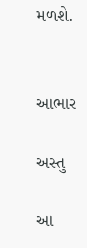મળશે.


આભાર

અસ્તુ

આ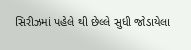સિરીઝમાં પહેલે થી છેલ્લે સુધી જોડાયેલા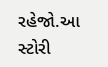રહેજો.આ સ્ટોરી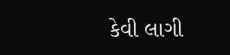કેવી લાગી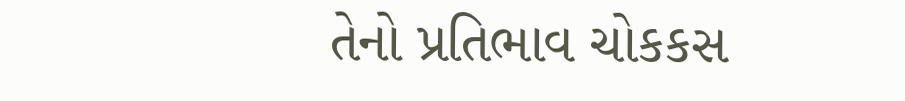તેનો પ્રતિભાવ ચોકકસ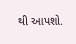થી આપશો.